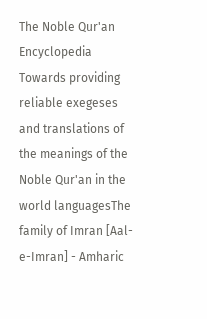The Noble Qur'an Encyclopedia
Towards providing reliable exegeses and translations of the meanings of the Noble Qur'an in the world languagesThe family of Imran [Aal-e-Imran] - Amharic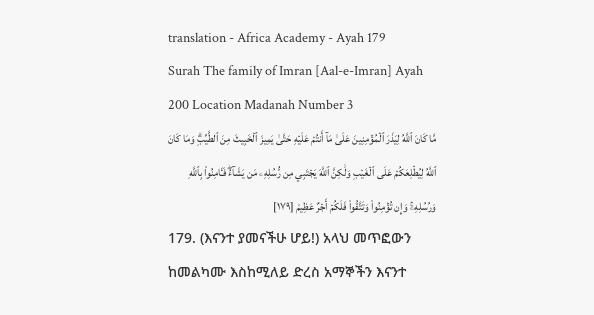translation - Africa Academy - Ayah 179
Surah The family of Imran [Aal-e-Imran] Ayah 200 Location Madanah Number 3
مَّا كَانَ ٱللَّهُ لِيَذَرَ ٱلۡمُؤۡمِنِينَ عَلَىٰ مَآ أَنتُمۡ عَلَيۡهِ حَتَّىٰ يَمِيزَ ٱلۡخَبِيثَ مِنَ ٱلطَّيِّبِۗ وَمَا كَانَ ٱللَّهُ لِيُطۡلِعَكُمۡ عَلَى ٱلۡغَيۡبِ وَلَٰكِنَّ ٱللَّهَ يَجۡتَبِي مِن رُّسُلِهِۦ مَن يَشَآءُۖ فَـَٔامِنُواْ بِٱللَّهِ وَرُسُلِهِۦۚ وَإِن تُؤۡمِنُواْ وَتَتَّقُواْ فَلَكُمۡ أَجۡرٌ عَظِيمٞ [١٧٩]
179. (እናንተ ያመናችሁ ሆይ!) አላህ መጥፎውን ከመልካሙ እስከሚለይ ድረስ አማኞችን እናንተ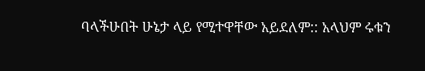ባላችሁበት ሁኔታ ላይ የሚተዋቸው አይደለም:: አላህም ሩቁን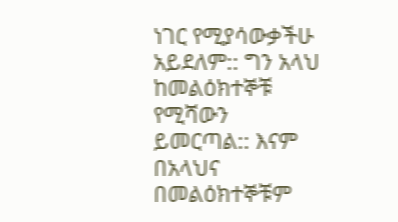ነገር የሚያሳውቃችሁ አይደለም:: ግን አላህ ከመልዕክተኞቹ የሚሻውን ይመርጣል:: እናም በአላህና በመልዕክተኞቹም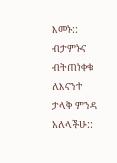እመኑ:: ብታምኑና ብትጠነቀቁ ለእናንተ ታላቅ ምንዳ አለላችሁ::